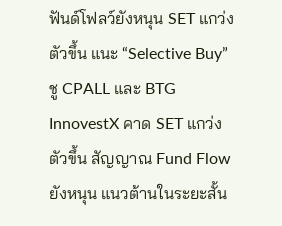ฟันด์โฟลว์ยังหนุน SET แกว่งตัวขึ้น แนะ “Selective Buy” ชู CPALL และ BTG
InnovestX คาด SET แกว่งตัวขึ้น สัญญาณ Fund Flow ยังหนุน แนวต้านในระยะสั้น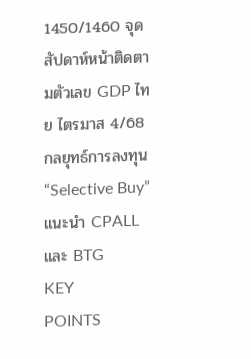1450/1460 จุด สัปดาห์หน้าติดตามตัวเลข GDP ไทย ไตรมาส 4/68 กลยุทธ์การลงทุน “Selective Buy” แนะนำ CPALL และ BTG
KEY
POINTS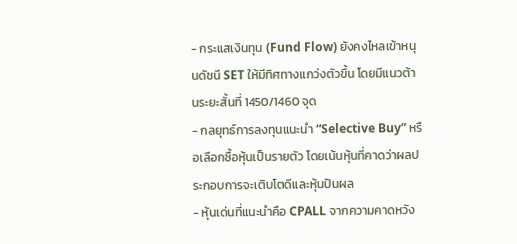- กระแสเงินทุน (Fund Flow) ยังคงไหลเข้าหนุนดัชนี SET ให้มีทิศทางแกว่งตัวขึ้น โดยมีแนวต้านระยะสั้นที่ 1450/1460 จุด
- กลยุทธ์การลงทุนแนะนำ “Selective Buy” หรือเลือกซื้อหุ้นเป็นรายตัว โดยเน้นหุ้นที่คาดว่าผลประกอบการจะเติบโตดีและหุ้นปันผล
- หุ้นเด่นที่แนะนำคือ CPALL จากความคาดหวัง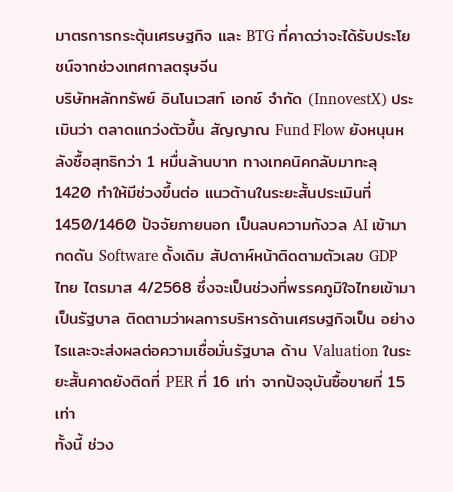มาตรการกระตุ้นเศรษฐกิจ และ BTG ที่คาดว่าจะได้รับประโยชน์จากช่วงเทศกาลตรุษจีน
บริษัทหลักทรัพย์ อินโนเวสท์ เอกซ์ จำกัด (InnovestX) ประเมินว่า ตลาดแกว่งตัวขึ้น สัญญาณ Fund Flow ยังหนุนหลังซื้อสุทธิกว่า 1 หมื่นล้านบาท ทางเทคนิคกลับมาทะลุ 1420 ทำให้มีช่วงขึ้นต่อ แนวต้านในระยะสั้นประเมินที่ 1450/1460 ปัจจัยภายนอก เป็นลบความกังวล AI เข้ามากดดัน Software ดั้งเดิม สัปดาห์หน้าติดตามตัวเลข GDP ไทย ไตรมาส 4/2568 ซึ่งจะเป็นช่วงที่พรรคภูมิใจไทยเข้ามาเป็นรัฐบาล ติดตามว่าผลการบริหารด้านเศรษฐกิจเป็น อย่างไรและจะส่งผลต่อความเชื่อมั่นรัฐบาล ด้าน Valuation ในระยะสั้นคาดยังติดที่ PER ที่ 16 เท่า จากปัจจุบันซื้อขายที่ 15 เท่า
ทั้งนี้ ช่วง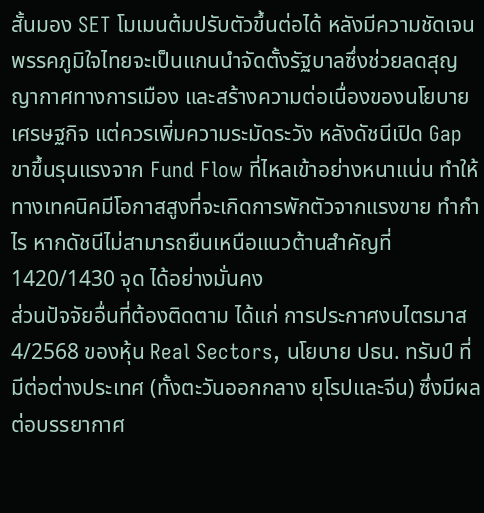สั้นมอง SET โมเมนต้มปรับตัวขึ้นต่อได้ หลังมีความชัดเจนพรรคภูมิใจไทยจะเป็นแกนนำจัดตั้งรัฐบาลซึ่งช่วยลดสุญญากาศทางการเมือง และสร้างความต่อเนื่องของนโยบายเศรษฐกิจ แต่ควรเพิ่มความระมัดระวัง หลังดัชนีเปิด Gap ขาขึ้นรุนแรงจาก Fund Flow ที่ไหลเข้าอย่างหนาแน่น ทำให้ทางเทคนิคมีโอกาสสูงที่จะเกิดการพักตัวจากแรงขาย ทำกำไร หากดัชนีไม่สามารถยืนเหนือแนวต้านสำคัญที่ 1420/1430 จุด ได้อย่างมั่นคง
ส่วนปัจจัยอื่นที่ต้องติดตาม ได้แก่ การประกาศงบไตรมาส 4/2568 ของหุ้น Real Sectors, นโยบาย ปธน. ทรัมป์ ที่มีต่อต่างประเทศ (ทั้งตะวันออกกลาง ยุโรปและจีน) ซึ่งมีผลต่อบรรยากาศ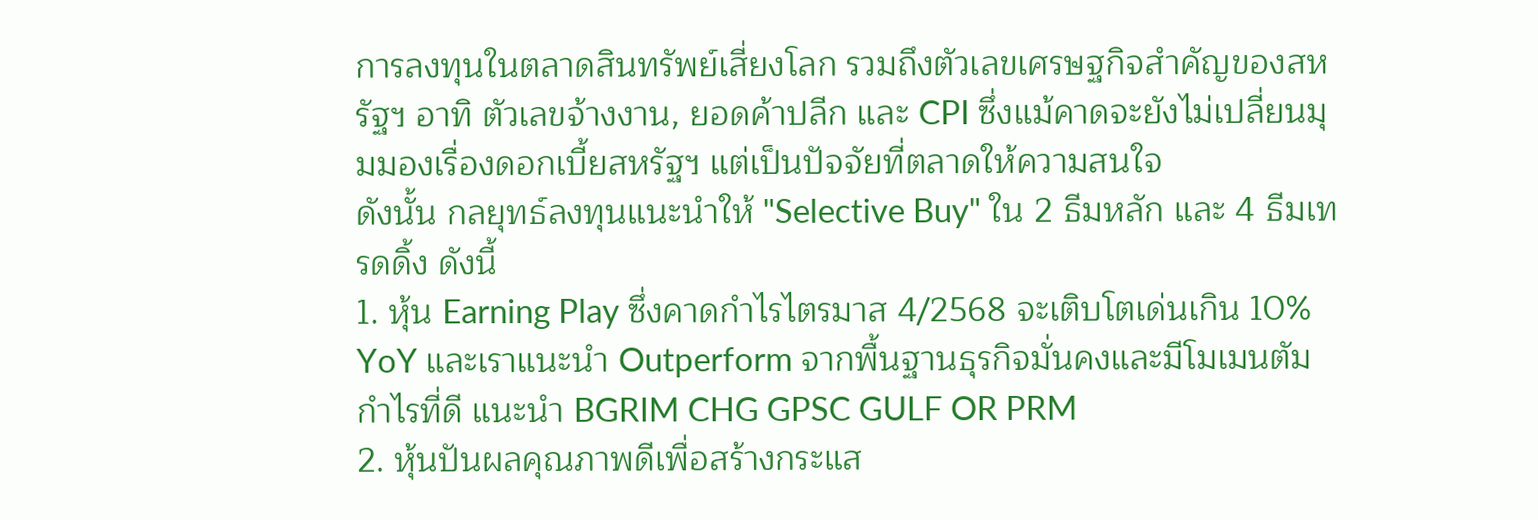การลงทุนในตลาดสินทรัพย์เสี่ยงโลก รวมถึงตัวเลขเศรษฐกิจสำคัญของสหรัฐฯ อาทิ ตัวเลขจ้างงาน, ยอดค้าปลีก และ CPI ซึ่งแม้คาดจะยังไม่เปลี่ยนมุมมองเรื่องดอกเบี้ยสหรัฐฯ แต่เป็นปัจจัยที่ตลาดให้ความสนใจ
ดังนั้น กลยุทธ์ลงทุนแนะนำให้ "Selective Buy" ใน 2 ธีมหลัก และ 4 ธีมเทรดดิ้ง ดังนี้
1. หุ้น Earning Play ซึ่งคาดกำไรไตรมาส 4/2568 จะเติบโตเด่นเกิน 10% YoY และเราแนะนำ Outperform จากพื้นฐานธุรกิจมั่นคงและมีโมเมนตัมกำไรที่ดี แนะนำ BGRIM CHG GPSC GULF OR PRM
2. หุ้นปันผลคุณภาพดีเพื่อสร้างกระแส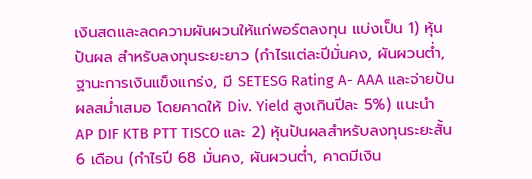เงินสดและลดความผันผวนให้แก่พอร์ตลงทุน แบ่งเป็น 1) หุ้นปันผล สำหรับลงทุนระยะยาว (กำไรแต่ละปีมั่นคง, ผันผวนต่ำ, ฐานะการเงินแข็งแกร่ง, มี SETESG Rating A- AAA และจ่ายปันผลสม่ำเสมอ โดยคาดให้ Div. Yield สูงเกินปีละ 5%) แนะนำ AP DIF KTB PTT TISCO และ 2) หุ้นปันผลสำหรับลงทุนระยะสั้น 6 เดือน (กำไรปี 68 มั่นคง, ผันผวนต่ำ, คาดมีเงิน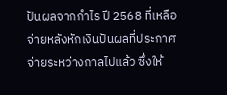ปันผลจากกำไร ปี 2568 ที่เหลือจ่ายหลังหักเงินปันผลที่ประกาศจ่ายระหว่างกาลไปแล้ว ซึ่งให้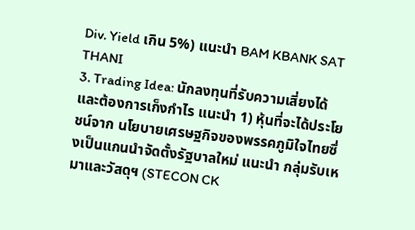Div. Yield เกิน 5%) แนะนำ BAM KBANK SAT THANI
3. Trading Idea: นักลงทุนที่รับความเสี่ยงได้และต้องการเก็งกำไร แนะนำ 1) หุ้นที่จะได้ประโยชน์จาก นโยบายเศรษฐกิจของพรรคภูมิใจไทยซึ่งเป็นแกนนำจัดตั้งรัฐบาลใหม่ แนะนำ กลุ่มรับเหมาและวัสดุฯ (STECON CK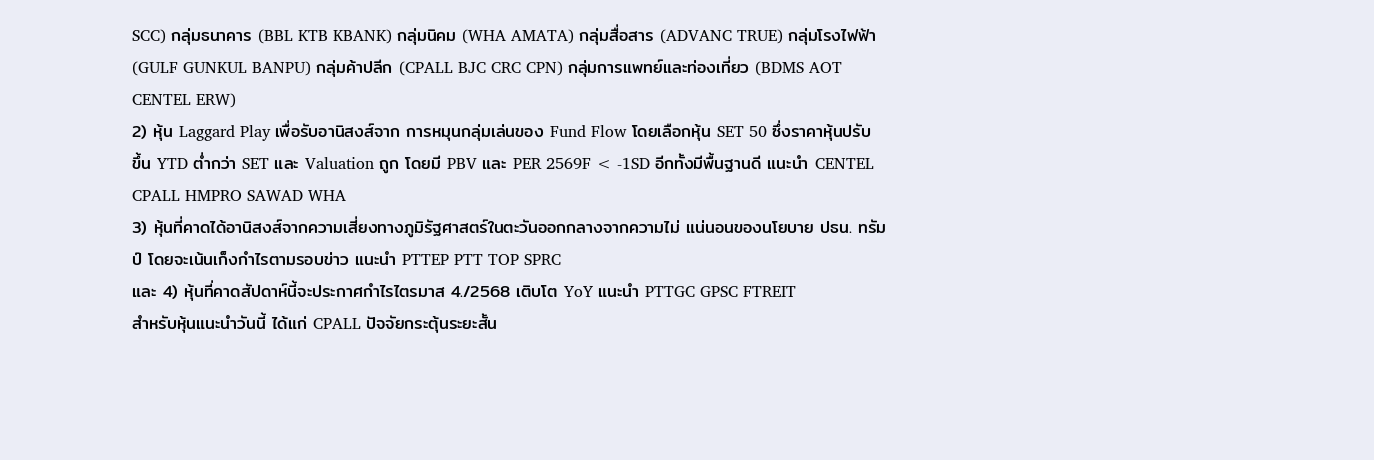SCC) กลุ่มธนาคาร (BBL KTB KBANK) กลุ่มนิคม (WHA AMATA) กลุ่มสื่อสาร (ADVANC TRUE) กลุ่มโรงไฟฟ้า (GULF GUNKUL BANPU) กลุ่มค้าปลีก (CPALL BJC CRC CPN) กลุ่มการแพทย์และท่องเที่ยว (BDMS AOT CENTEL ERW)
2) หุ้น Laggard Play เพื่อรับอานิสงส์จาก การหมุนกลุ่มเล่นของ Fund Flow โดยเลือกหุ้น SET 50 ซึ่งราคาหุ้นปรับขึ้น YTD ต่ำกว่า SET และ Valuation ถูก โดยมี PBV และ PER 2569F < -1SD อีกทั้งมีพื้นฐานดี แนะนำ CENTEL CPALL HMPRO SAWAD WHA
3) หุ้นที่คาดได้อานิสงส์จากความเสี่ยงทางภูมิรัฐศาสตร์ในตะวันออกกลางจากความไม่ แน่นอนของนโยบาย ปธน. ทรัมป์ โดยจะเน้นเก็งกำไรตามรอบข่าว แนะนำ PTTEP PTT TOP SPRC
และ 4) หุ้นที่คาดสัปดาห์นี้จะประกาศกำไรไตรมาส 4./2568 เติบโต YoY แนะนำ PTTGC GPSC FTREIT
สำหรับหุ้นแนะนำวันนี้ ได้แก่ CPALL ปัจจัยกระตุ้นระยะสั้น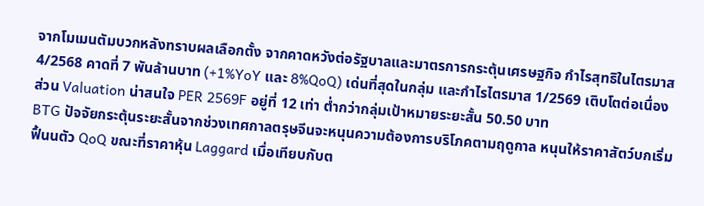จากโมเมนตัมบวกหลังทราบผลเลือกตั้ง จากคาดหวังต่อรัฐบาลและมาตรการกระตุ้นเศรษฐกิจ กำไรสุทธิในไตรมาส 4/2568 คาดที่ 7 พันล้านบาท (+1%YoY และ 8%QoQ) เด่นที่สุดในกลุ่ม และกำไรไตรมาส 1/2569 เติบโตต่อเนื่อง ส่วน Valuation น่าสนใจ PER 2569F อยู่ที่ 12 เท่า ต่ำกว่ากลุ่มเป้าหมายระยะสั้น 50.50 บาท
BTG ปัจจัยกระตุ้นระยะสั้นจากช่วงเทศกาลตรุษจีนจะหนุนความต้องการบริโภคตามฤดูกาล หนุนให้ราคาสัตว์บกเริ่มฟื้นนตัว QoQ ขณะที่ราคาหุ้น Laggard เมื่อเทียบกับต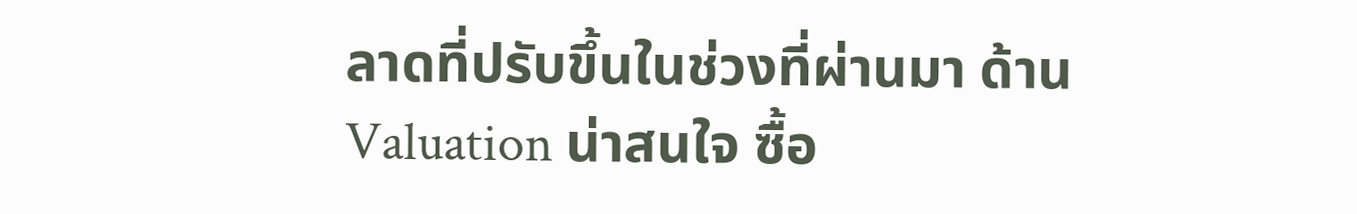ลาดที่ปรับขึ้นในช่วงที่ผ่านมา ด้าน Valuation น่าสนใจ ซื้อ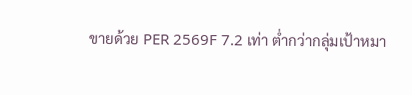ขายด้วย PER 2569F 7.2 เท่า ต่ำกว่ากลุ่มเป้าหมา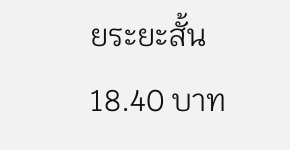ยระยะสั้น 18.40 บาท